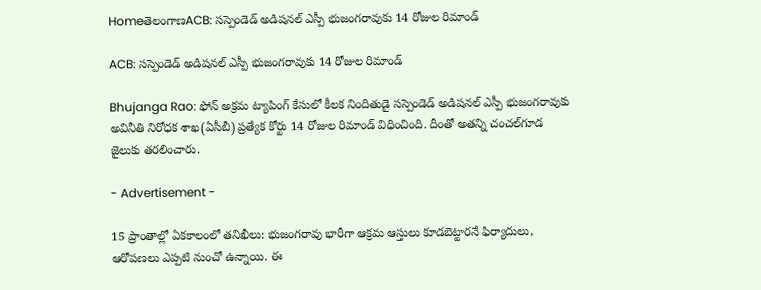HomeతెలంగాణACB: సస్పెండెడ్ అడిషనల్ ఎస్పీ భుజంగరావుకు 14 రోజుల రిమాండ్‌

ACB: సస్పెండెడ్ అడిషనల్ ఎస్పీ భుజంగరావుకు 14 రోజుల రిమాండ్‌

Bhujanga Rao: ఫోన్‌ అక్రమ ట్యాపింగ్‌ కేసులో కీలక నిందితుడై సస్పెండెడ్ అడిషనల్ ఎస్పీ భుజంగరావుకు అవినీతి నిరోధక శాఖ(ఏసీబీ) ప్రత్యేక కోర్టు 14 రోజుల రిమాండ్‌ విధించింది. దీంతో అతన్ని చంచల్‌గూడ జైలుకు తరలించారు.

- Advertisement -

15 ప్రాంతాల్లో ఏకకాలంలో తనిఖీలు: భుజంగరావు భారీగా ఆక్రమ ఆస్తులు కూడబెట్టారనే ఫిర్యాదులు, ఆరోపణలు ఎప్పటి నుంచో ఉన్నాయి. ఈ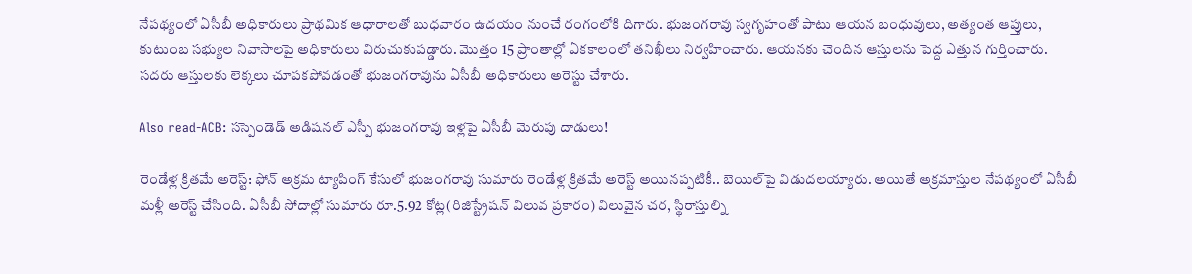నేపథ్యంలో ఏసీబీ అధికారులు ప్రాథమిక ఆధారాలతో బుధవారం ఉదయం నుంచే రంగంలోకి దిగారు. భుజంగరావు స్వగృహంతో పాటు ఆయన బంధువులు, అత్యంత ఆప్తులు, కుటుంబ సభ్యుల నివాసాలపై అధికారులు విరుచుకుపడ్డారు. మొత్తం 15 ప్రాంతాల్లో ఏకకాలంలో తనిఖీలు నిర్వహించారు. ఆయనకు చెందిన ఆస్తులను పెద్ద ఎత్తున గుర్తించారు. సదరు ఆస్తులకు లెక్కలు చూపకపోవడంతో భుజంగరావును ఏసీబీ అధికారులు అరెస్టు చేశారు.

Also read-ACB: సస్పెండెడ్ అడిషనల్ ఎస్పీ భుజంగరావు ఇళ్లపై ఏసీబీ మెరుపు దాడులు!

రెండేళ్ల క్రితమే అరెస్ట్‌: ఫోన్‌ అక్రమ ట్యాపింగ్‌ కేసులో భుజంగరావు సుమారు రెండేళ్ల క్రితమే అరెస్ట్‌ అయినప్పటికీ.. బెయిల్‌పై విడుదలయ్యారు. అయితే అక్రమాస్తుల నేపథ్యంలో ఏసీబీ మళ్లీ అరెస్ట్‌ చేసింది. ఏసీబీ సోదాల్లో సుమారు రూ.5.92 కోట్ల(రిజిస్ట్రేషన్‌ విలువ ప్రకారం) విలువైన చర, స్థిరాస్తుల్ని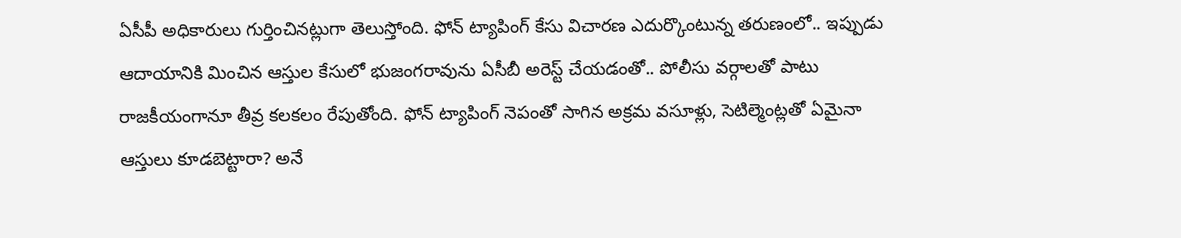ఏసీపీ అధికారులు గుర్తించినట్లుగా తెలుస్తోంది. ఫోన్ ట్యాపింగ్ కేసు విచారణ ఎదుర్కొంటున్న తరుణంలో.. ఇప్పుడు ఆదాయానికి మించిన ఆస్తుల కేసులో భుజంగరావును ఏసీబీ అరెస్ట్‌ చేయడంతో.. పోలీసు వర్గాలతో పాటు రాజకీయంగానూ తీవ్ర కలకలం రేపుతోంది. ఫోన్ ట్యాపింగ్ నెపంతో సాగిన అక్రమ వసూళ్లు, సెటిల్మెంట్లతో ఏమైనా ఆస్తులు కూడబెట్టారా? అనే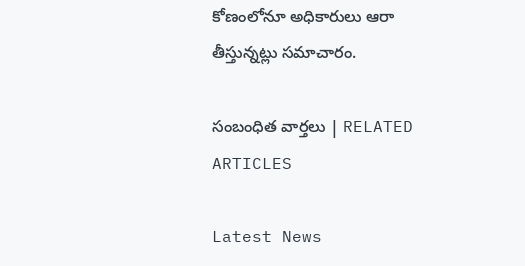కోణంలోనూ అధికారులు ఆరా తీస్తున్నట్లు సమాచారం.

సంబంధిత వార్తలు | RELATED ARTICLES

Latest News